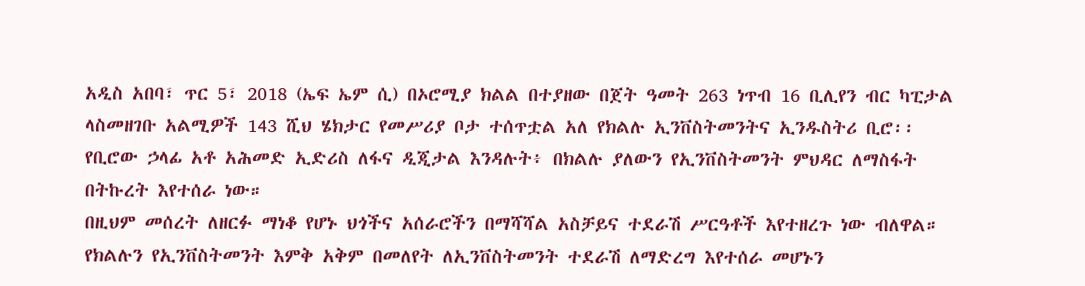አዲስ አበባ፣ ጥር 5፣ 2018 (ኤፍ ኤም ሲ) በኦሮሚያ ክልል በተያዘው በጀት ዓመት 263 ነጥብ 16 ቢሊየን ብር ካፒታል ላስመዘገቡ አልሚዎች 143 ሺህ ሄክታር የመሥሪያ ቦታ ተሰጥቷል አለ የክልሉ ኢንቨስትመንትና ኢንዱስትሪ ቢሮ፡፡
የቢሮው ኃላፊ አቶ አሕመድ ኢድሪስ ለፋና ዲጂታል እንዳሉት፥ በክልሉ ያለውን የኢንቨስትመንት ምህዳር ለማስፋት በትኩረት እየተሰራ ነው።
በዚህም መሰረት ለዘርፉ ማነቆ የሆኑ ህጎችና አሰራሮችን በማሻሻል አስቻይና ተደራሽ ሥርዓቶች እየተዘረጉ ነው ብለዋል።
የክልሉን የኢንቨስትመንት እምቅ አቅም በመለየት ለኢንቨስትመንት ተደራሽ ለማድረግ እየተሰራ መሆኑን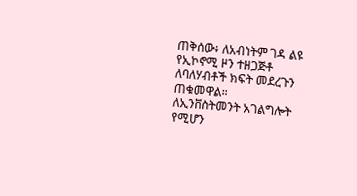ጠቅሰው፥ ለአብነትም ገዳ ልዩ የኢኮኖሚ ዞን ተዘጋጅቶ ለባለሃብቶች ክፍት መደረጉን ጠቁመዋል።
ለኢንቨስትመንት አገልግሎት የሚሆን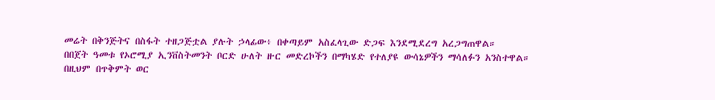መሬት በቅንጅትና በስፋት ተዘጋጅቷል ያሉት ኃላፊው፥ በቀጣይም አስፈላጊው ድጋፍ እንደሚደረግ አረጋግጠዋል።
በበጀት ዓመቱ የኦሮሚያ ኢንቨስትመንት ቦርድ ሁለት ዙር መድረኮችን በማካሄድ የተለያዩ ውሳኔዎችን ማሳለፉን አንስተዋል።
በዚህም በጥቅምት ወር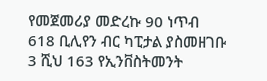የመጀመሪያ መድረኩ 90 ነጥብ 618 ቢሊየን ብር ካፒታል ያስመዘገቡ 3 ሺህ 163 የኢንቨስትመንት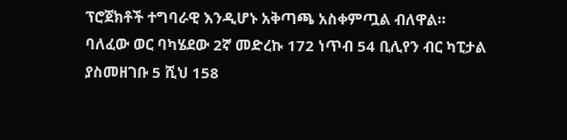ፕሮጀክቶች ተግባራዊ እንዲሆኑ አቅጣጫ አስቀምጧል ብለዋል።
ባለፈው ወር ባካሄደው 2ኛ መድረኩ 172 ነጥብ 54 ቢሊየን ብር ካፒታል ያስመዘገቡ 5 ሺህ 158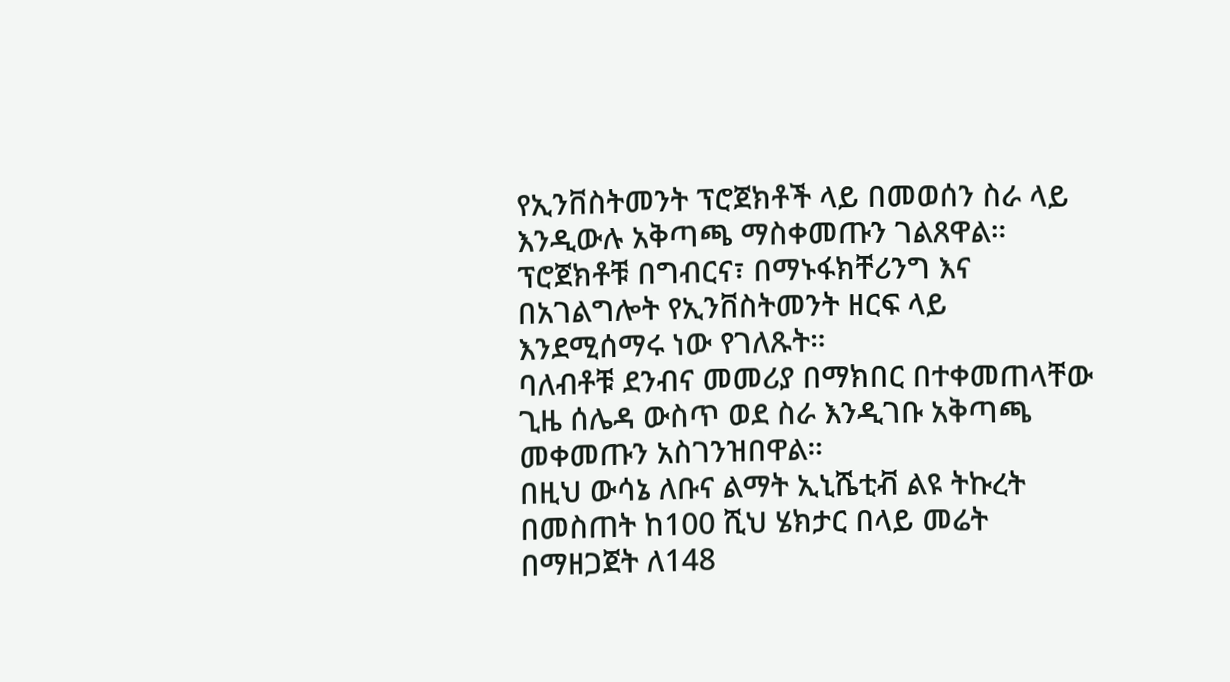የኢንቨስትመንት ፕሮጀክቶች ላይ በመወሰን ስራ ላይ እንዲውሉ አቅጣጫ ማስቀመጡን ገልጸዋል።
ፕሮጀክቶቹ በግብርና፣ በማኑፋክቸሪንግ እና በአገልግሎት የኢንቨስትመንት ዘርፍ ላይ እንደሚሰማሩ ነው የገለጹት።
ባለብቶቹ ደንብና መመሪያ በማክበር በተቀመጠላቸው ጊዜ ሰሌዳ ውስጥ ወደ ስራ እንዲገቡ አቅጣጫ መቀመጡን አስገንዝበዋል።
በዚህ ውሳኔ ለቡና ልማት ኢኒሼቲቭ ልዩ ትኩረት በመስጠት ከ100 ሺህ ሄክታር በላይ መሬት በማዘጋጀት ለ148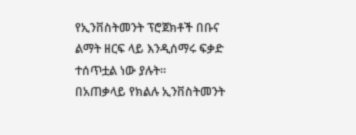የኢንቨስትመንት ፕሮጀክቶች በቡና ልማት ዘርፍ ላይ እንዲሰማሩ ፍቃድ ተሰጥቷል ነው ያሉት።
በአጠቃላይ የክልሉ ኢንቨስትመንት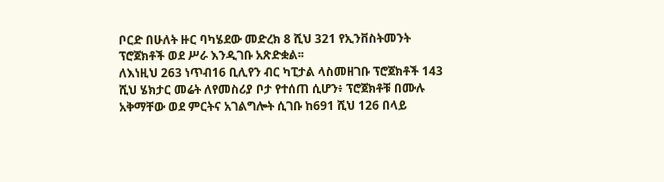ቦርድ በሁለት ዙር ባካሄደው መድረክ 8 ሺህ 321 የኢንቨስትመንት ፕሮጀክቶች ወደ ሥራ እንዲገቡ አጽድቋል፡፡
ለእነዚህ 263 ነጥብ16 ቢሊየን ብር ካፒታል ላስመዘገቡ ፕሮጀክቶች 143 ሺህ ሄክታር መሬት ለየመስሪያ ቦታ የተሰጠ ሲሆን፥ ፕሮጀክቶቹ በሙሉ አቅማቸው ወደ ምርትና አገልግሎት ሲገቡ ከ691 ሺህ 126 በላይ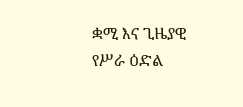ቋሚ እና ጊዜያዊ የሥራ ዕድል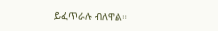ይፈጥራሉ ብለዋል።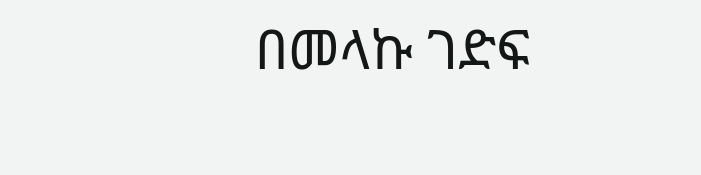በመላኩ ገድፍ